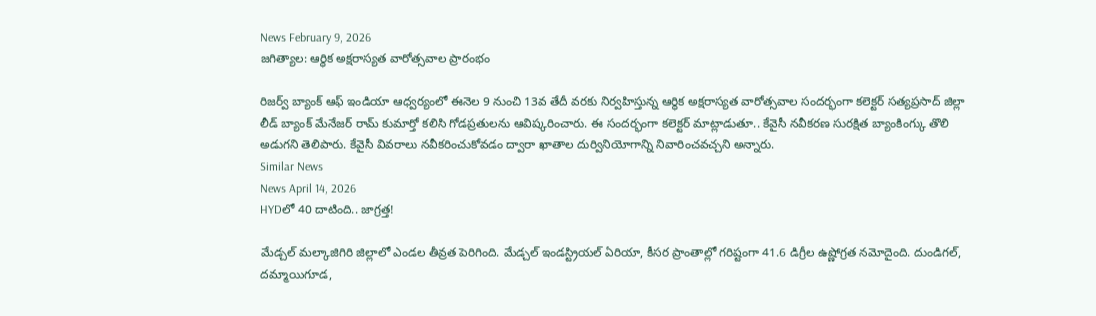News February 9, 2026
జగిత్యాల: ఆర్థిక అక్షరాస్యత వారోత్సవాల ప్రారంభం

రిజర్వ్ బ్యాంక్ ఆఫ్ ఇండియా ఆధ్వర్యంలో ఈనెల 9 నుంచి 13వ తేదీ వరకు నిర్వహిస్తున్న ఆర్థిక అక్షరాస్యత వారోత్సవాల సందర్భంగా కలెక్టర్ సత్యప్రసాద్ జిల్లా లీడ్ బ్యాంక్ మేనేజర్ రామ్ కుమార్తో కలిసి గోడప్రతులను ఆవిష్కరించారు. ఈ సందర్భంగా కలెక్టర్ మాట్లాడుతూ.. కేవైసీ నవీకరణ సురక్షిత బ్యాంకింగ్కు తొలి అడుగని తెలిపారు. కేవైసీ వివరాలు నవీకరించుకోవడం ద్వారా ఖాతాల దుర్వినియోగాన్ని నివారించవచ్చని అన్నారు.
Similar News
News April 14, 2026
HYDలో 40 దాటింది.. జాగ్రత్త!

మేడ్చల్ మల్కాజిగిరి జిల్లాలో ఎండల తీవ్రత పెరిగింది. మేడ్చల్ ఇండస్ట్రియల్ ఏరియా, కీసర ప్రాంతాల్లో గరిష్టంగా 41.6 డిగ్రీల ఉష్ణోగ్రత నమోదైంది. దుండిగల్, దమ్మాయిగూడ,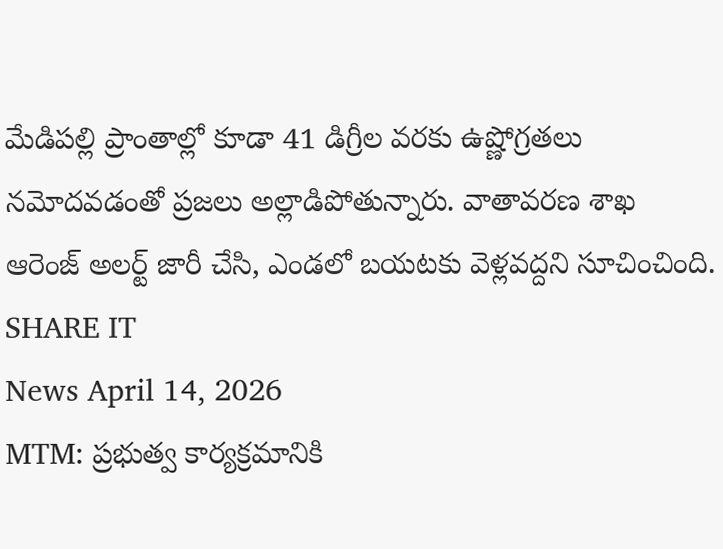మేడిపల్లి ప్రాంతాల్లో కూడా 41 డిగ్రీల వరకు ఉష్ణోగ్రతలు నమోదవడంతో ప్రజలు అల్లాడిపోతున్నారు. వాతావరణ శాఖ ఆరెంజ్ అలర్ట్ జారీ చేసి, ఎండలో బయటకు వెళ్లవద్దని సూచించింది.
SHARE IT
News April 14, 2026
MTM: ప్రభుత్వ కార్యక్రమానికి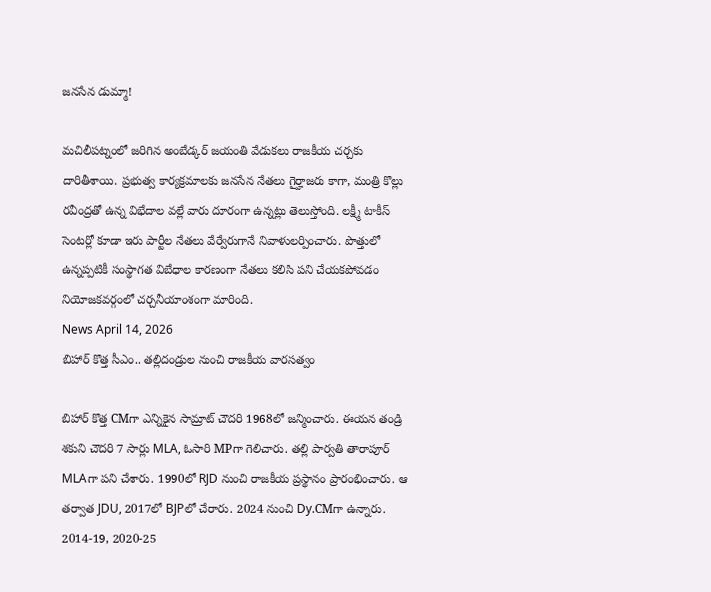జనసేన డుమ్మా!

మచిలీపట్నంలో జరిగిన అంబేడ్కర్ జయంతి వేడుకలు రాజకీయ చర్చకు దారితీశాయి. ప్రభుత్వ కార్యక్రమాలకు జనసేన నేతలు గైర్హాజరు కాగా, మంత్రి కొల్లు రవీంద్రతో ఉన్న విభేదాల వల్లే వారు దూరంగా ఉన్నట్లు తెలుస్తోంది. లక్ష్మీ టాకీస్ సెంటర్లో కూడా ఇరు పార్టీల నేతలు వేర్వేరుగానే నివాళులర్పించారు. పొత్తులో ఉన్నప్పటికీ సంస్థాగత విబేధాల కారణంగా నేతలు కలిసి పని చేయకపోవడం నియోజకవర్గంలో చర్చనీయాంశంగా మారింది.
News April 14, 2026
బిహార్ కొత్త సీఎం.. తల్లిదండ్రుల నుంచి రాజకీయ వారసత్వం

బిహార్ కొత్త CMగా ఎన్నికైన సామ్రాట్ చౌదరి 1968లో జన్మించారు. ఈయన తండ్రి శకుని చౌదరి 7 సార్లు MLA, ఓసారి MPగా గెలిచారు. తల్లి పార్వతి తారాపూర్ MLAగా పని చేశారు. 1990లో RJD నుంచి రాజకీయ ప్రస్థానం ప్రారంభించారు. ఆ తర్వాత JDU, 2017లో BJPలో చేరారు. 2024 నుంచి Dy.CMగా ఉన్నారు. 2014-19, 2020-25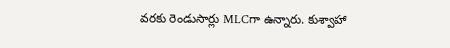వరకు రెండుసార్లు MLCగా ఉన్నారు. కుశ్వాహా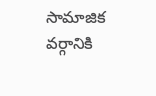సామాజిక వర్గానికి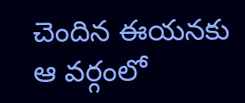చెందిన ఈయనకు ఆ వర్గంలో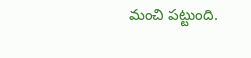మంచి పట్టుంది.